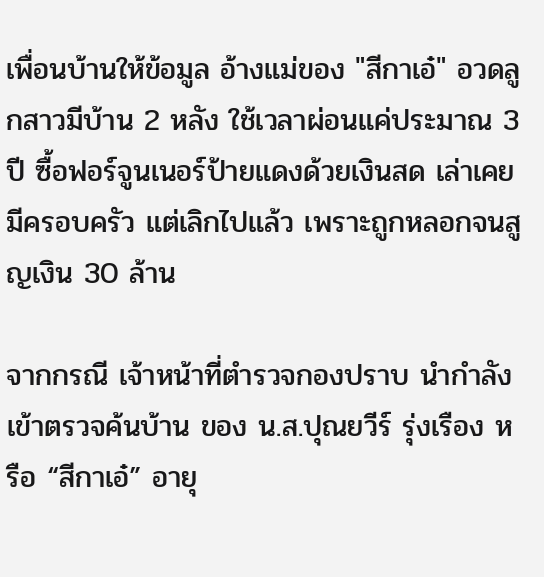เพื่อนบ้านให้ข้อมูล อ้างแม่ของ "สีกาเอ๋" อวดลูกสาวมีบ้าน 2 หลัง ใช้เวลาผ่อนแค่ประมาณ 3 ปี ซื้อฟอร์จูนเนอร์ป้ายแดงด้วยเงินสด เล่าเคยมีครอบครัว แต่เลิกไปแล้ว เพราะถูกหลอกจนสูญเงิน 30 ล้าน

จากกรณี เจ้าหน้าที่ตำรวจกองปราบ นำกำลังเข้าตรวจค้นบ้าน ของ น.ส.ปุณยวีร์ รุ่งเรือง หรือ “สีกาเอ๋” อายุ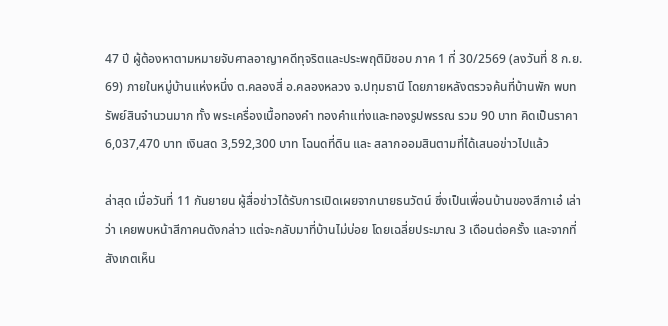47 ปี ผู้ต้องหาตามหมายจับศาลอาญาคดีทุจริตและประพฤติมิชอบ ภาค 1 ที่ 30/2569 (ลงวันที่ 8 ก.ย. 69) ภายในหมู่บ้านแห่งหนึ่ง ต.คลองสี่ อ.คลองหลวง จ.ปทุมธานี โดยภายหลังตรวจค้นที่บ้านพัก พบทรัพย์สินจำนวนมาก ทั้ง พระเครื่องเนื้อทองคำ ทองคำแท่งและทองรูปพรรณ รวม 90 บาท คิดเป็นราคา 6,037,470 บาท เงินสด 3,592,300 บาท โฉนดที่ดิน และ สลากออมสินตามที่ได้เสนอข่าวไปแล้ว

ล่าสุด เมื่อวันที่ 11 กันยายน ผู้สื่อข่าวได้รับการเปิดเผยจากนายธนวัตน์ ซึ่งเป็นเพื่อนบ้านของสีกาเอ๋ เล่าว่า เคยพบหน้าสีกาคนดังกล่าว แต่จะกลับมาที่บ้านไม่บ่อย โดยเฉลี่ยประมาณ 3 เดือนต่อครั้ง และจากที่สังเกตเห็น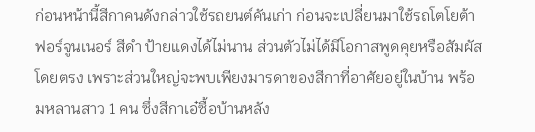ก่อนหน้านี้สีกาคนดังกล่าวใช้รถยนต์คันเก่า ก่อนจะเปลี่ยนมาใช้รถโตโยต้า ฟอร์จูนเนอร์ สีดำ ป้ายแดงได้ไม่นาน ส่วนตัวไม่ได้มีโอกาสพูดคุยหรือสัมผัสโดยตรง เพราะส่วนใหญ่จะพบเพียงมารดาของสีกาที่อาศัยอยู่ในบ้าน พร้อมหลานสาว 1 คน ซึ่งสีกาเอ๋ซื้อบ้านหลัง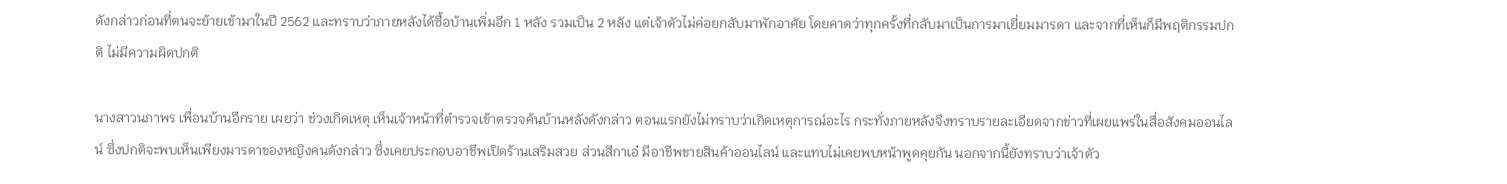ดังกล่าวก่อนที่ตนจะย้ายเข้ามาในปี 2562 และทราบว่าภายหลังได้ซื้อบ้านเพิ่มอีก 1 หลัง รวมเป็น 2 หลัง แต่เจ้าตัวไม่ค่อยกลับมาพักอาศัย โดยคาดว่าทุกครั้งที่กลับมาเป็นการมาเยี่ยมมารดา และจากที่เห็นก็มีพฤติกรรมปกติ ไม่มีความผิดปกติ

นางสาวนภาพร เพื่อนบ้านอีกราย เผยว่า ช่วงเกิดเหตุ เห็นเจ้าหน้าที่ตำรวจเข้าตรวจค้นบ้านหลังดังกล่าว ตอนแรกยังไม่ทราบว่าเกิดเหตุการณ์อะไร กระทั่งภายหลังจึงทราบรายละเอียดจากข่าวที่เผยแพร่ในสื่อสังคมออนไลน์ ซึ่งปกติจะพบเห็นเพียงมารดาของหญิงคนดังกล่าว ซึ่งเคยประกอบอาชีพเปิดร้านเสริมสวย ส่วนสีกาเอ๋ มีอาชีพขายสินค้าออนไลน์ และแทบไม่เคยพบหน้าพูดคุยกัน นอกจากนี้ยังทราบว่าเจ้าตัว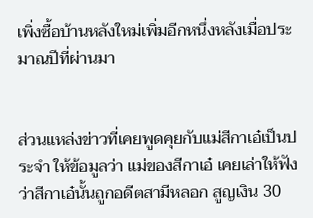เพิ่งซื้อบ้านหลังใหม่เพิ่มอีกหนึ่งหลังเมื่อประมาณปีที่ผ่านมา


ส่วนแหล่งข่าวที่เคยพูดคุยกับแม่สีกาเอ๋เป็นประจำ ให้ข้อมูลว่า แม่ของสีกาเอ๋ เคยเล่าให้ฟังว่าสีกาเอ๋นั้นถูกอดีตสามีหลอก สูญเงิน 30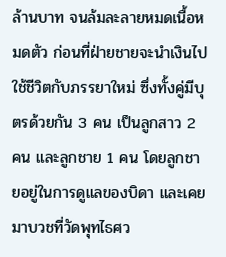ล้านบาท จนล้มละลายหมดเนื้อหมดตัว ก่อนที่ฝ่ายชายจะนำเงินไปใช้ชีวิตกับภรรยาใหม่ ซึ่งทั้งคู่มีบุตรด้วยกัน 3 คน เป็นลูกสาว 2 คน และลูกชาย 1 คน โดยลูกชายอยู่ในการดูแลของบิดา และเคยมาบวชที่วัดพุทไธศว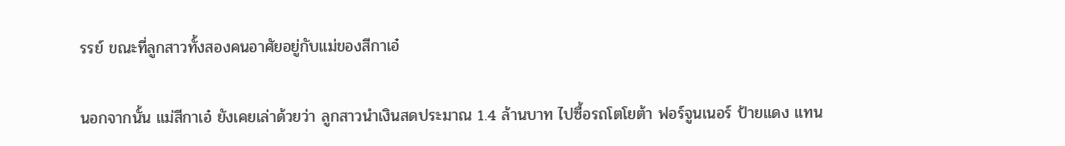รรย์ ขณะที่ลูกสาวทั้งสองคนอาศัยอยู่กับแม่ของสีกาเอ๋

นอกจากนั้น แม่สีกาเอ๋ ยังเคยเล่าด้วยว่า ลูกสาวนำเงินสดประมาณ 1.4 ล้านบาท ไปซื้อรถโตโยต้า ฟอร์จูนเนอร์ ป้ายแดง แทน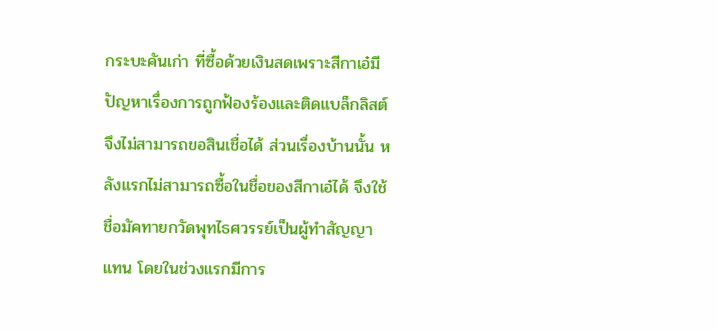กระบะคันเก่า ที่ซื้อด้วยเงินสดเพราะสีกาเอ๋มีปัญหาเรื่องการถูกฟ้องร้องและติดแบล็กลิสต์ จึงไม่สามารถขอสินเชื่อได้ ส่วนเรื่องบ้านนั้น หลังแรกไม่สามารถซื้อในชื่อของสีกาเอ๋ได้ จึงใช้ชื่อมัคทายกวัดพุทไธศวรรย์เป็นผู้ทำสัญญาแทน โดยในช่วงแรกมีการ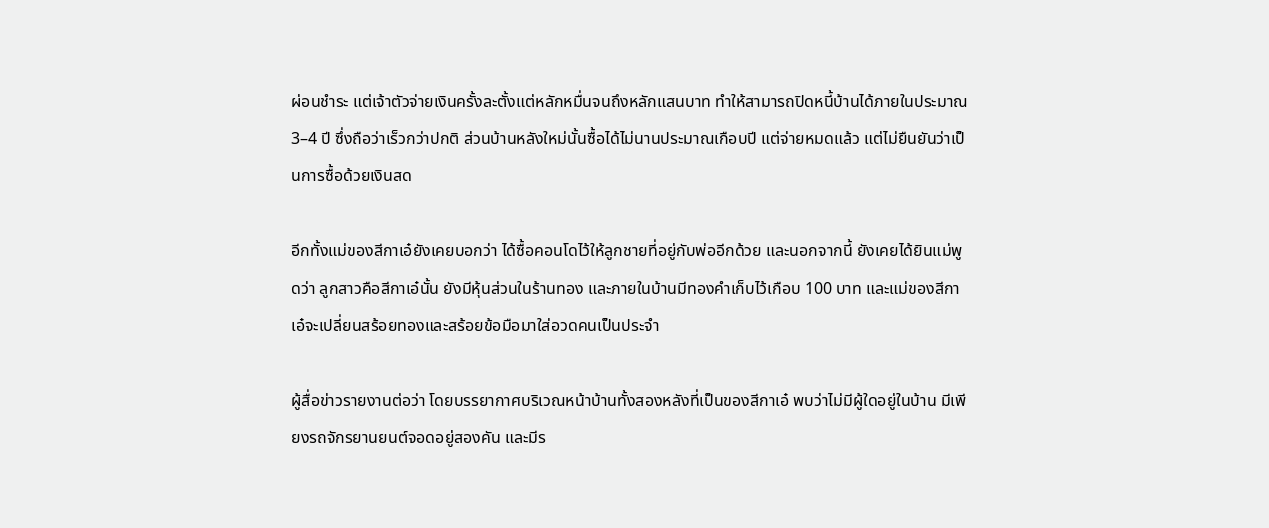ผ่อนชำระ แต่เจ้าตัวจ่ายเงินครั้งละตั้งแต่หลักหมื่นจนถึงหลักแสนบาท ทำให้สามารถปิดหนี้บ้านได้ภายในประมาณ 3–4 ปี ซึ่งถือว่าเร็วกว่าปกติ ส่วนบ้านหลังใหม่นั้นซื้อได้ไม่นานประมาณเกือบปี แต่จ่ายหมดแล้ว แต่ไม่ยืนยันว่าเป็นการซื้อด้วยเงินสด

อีกทั้งแม่ของสีกาเอ๋ยังเคยบอกว่า ได้ซื้อคอนโดไว้ให้ลูกชายที่อยู่กับพ่ออีกด้วย และนอกจากนี้ ยังเคยได้ยินแม่พูดว่า ลูกสาวคือสีกาเอ๋นั้น ยังมีหุ้นส่วนในร้านทอง และภายในบ้านมีทองคำเก็บไว้เกือบ 100 บาท และแม่ของสีกาเอ๋จะเปลี่ยนสร้อยทองและสร้อยข้อมือมาใส่อวดคนเป็นประจำ

ผู้สื่อข่าวรายงานต่อว่า โดยบรรยากาศบริเวณหน้าบ้านทั้งสองหลังที่เป็นของสีกาเอ๋ พบว่าไม่มีผู้ใดอยู่ในบ้าน มีเพียงรถจักรยานยนต์จอดอยู่สองคัน และมีร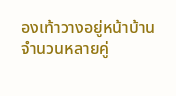องเท้าวางอยู่หน้าบ้านจำนวนหลายคู่